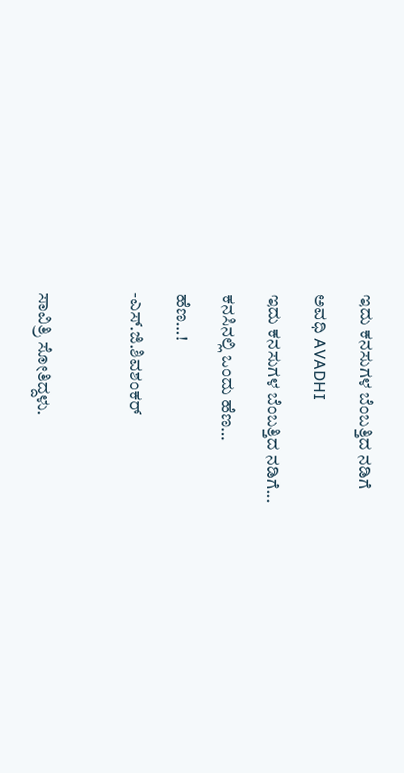ಇದು ಕನಸುಗಳ ಬೆಂಬತ್ತಿದ ನಡಿಗೆ‍

ಅವಧಿ AVADHI

ಇದು ಕನಸುಗಳ ಬೆಂಬತ್ತಿದ ನಡಿಗೆ...

ಕನಸಿನಲ್ಲಿ ಒಂದು ಹೆಣ…

ಹೆಣ…!

-ಎಸ್.ಜಿ.ಶಿವಶಂಕರ್



ಸಾವಿತ್ರಿ ಸೋತಿದ್ದಳು.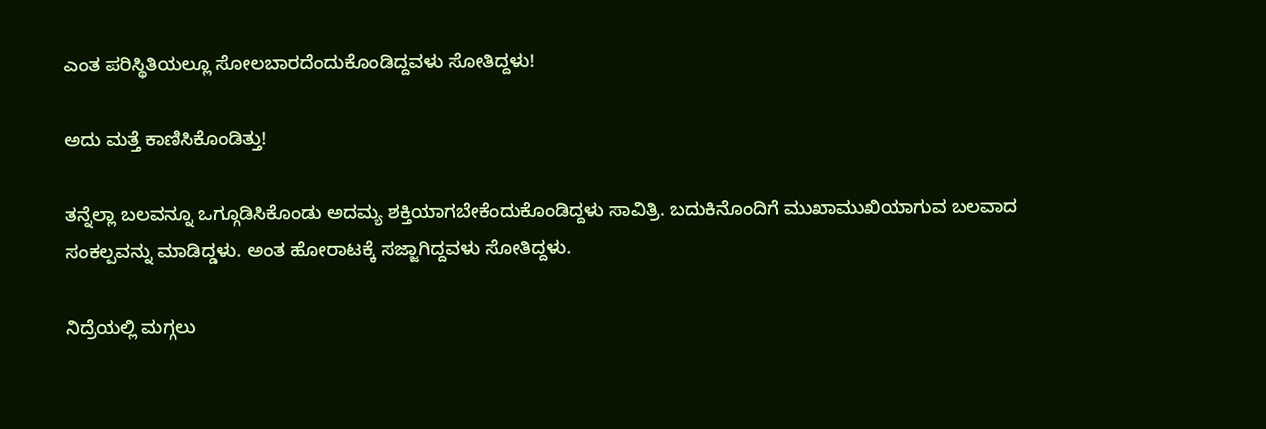ಎಂತ ಪರಿಸ್ಥಿತಿಯಲ್ಲೂ ಸೋಲಬಾರದೆಂದುಕೊಂಡಿದ್ದವಳು ಸೋತಿದ್ದಳು!

ಅದು ಮತ್ತೆ ಕಾಣಿಸಿಕೊಂಡಿತ್ತು!

ತನ್ನೆಲ್ಲಾ ಬಲವನ್ನೂ ಒಗ್ಗೂಡಿಸಿಕೊಂಡು ಅದಮ್ಯ ಶಕ್ತಿಯಾಗಬೇಕೆಂದುಕೊಂಡಿದ್ದಳು ಸಾವಿತ್ರಿ. ಬದುಕಿನೊಂದಿಗೆ ಮುಖಾಮುಖಿಯಾಗುವ ಬಲವಾದ ಸಂಕಲ್ಪವನ್ನು ಮಾಡಿದ್ಡಳು. ಅಂತ ಹೋರಾಟಕ್ಕೆ ಸಜ್ಜಾಗಿದ್ದವಳು ಸೋತಿದ್ದಳು.

ನಿದ್ರೆಯಲ್ಲಿ ಮಗ್ಗಲು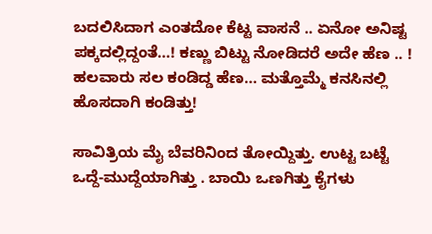ಬದಲಿಸಿದಾಗ ಎಂತದೋ ಕೆಟ್ಟ ವಾಸನೆ .. ಏನೋ ಅನಿಷ್ಟ ಪಕ್ಕದಲ್ಲಿದ್ದಂತೆ…! ಕಣ್ಣು ಬಿಟ್ಟು ನೋಡಿದರೆ ಅದೇ ಹೆಣ .. ! ಹಲವಾರು ಸಲ ಕಂಡಿದ್ಡ ಹೆಣ… ಮತ್ತೊಮ್ಮೆ ಕನಸಿನಲ್ಲಿ ಹೊಸದಾಗಿ ಕಂಡಿತ್ತು!

ಸಾವಿತ್ರಿಯ ಮೈ ಬೆವರಿನಿಂದ ತೋಯ್ದಿತ್ತು. ಉಟ್ಟ ಬಟ್ಟೆ ಒದ್ದೆ-ಮುದ್ದೆಯಾಗಿತ್ತು . ಬಾಯಿ ಒಣಗಿತ್ತು ಕೈಗಳು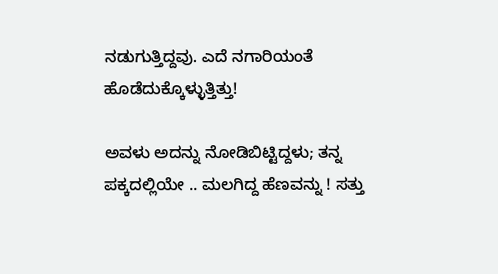ನಡುಗುತ್ತಿದ್ದವು. ಎದೆ ನಗಾರಿಯಂತೆ ಹೊಡೆದುಕ್ಕೊಳ್ಳುತ್ತಿತ್ತು!

ಅವಳು ಅದನ್ನು ನೋಡಿಬಿಟ್ಟಿದ್ದಳು; ತನ್ನ ಪಕ್ಕದಲ್ಲಿಯೇ .. ಮಲಗಿದ್ದ ಹೆಣವನ್ನು ! ಸತ್ತು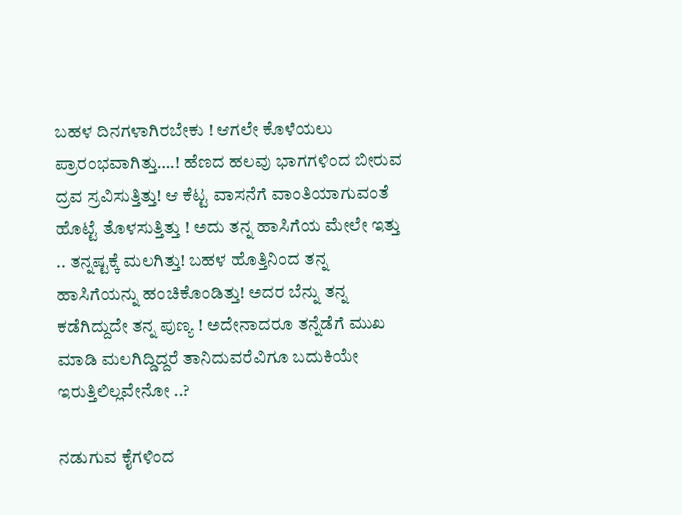ಬಹಳ ದಿನಗಳಾಗಿರಬೇಕು ! ಆಗಲೇ ಕೊಳೆಯಲು ಪ್ರಾರಂಭವಾಗಿತ್ತು….! ಹೆಣದ ಹಲವು ಭಾಗಗಳಿಂದ ಬೀರುವ ದ್ರವ ಸ್ರವಿಸುತ್ತಿತ್ತು! ಆ ಕೆಟ್ಟ ವಾಸನೆಗೆ ವಾಂತಿಯಾಗುವಂತೆ ಹೊಟ್ಟೆ ತೊಳಸುತ್ತಿತ್ತು ! ಅದು ತನ್ನ ಹಾಸಿಗೆಯ ಮೇಲೇ ಇತ್ತು .. ತನ್ನಷ್ಟಕ್ಕೆ ಮಲಗಿತ್ತು! ಬಹಳ ಹೊತ್ತಿನಿಂದ ತನ್ನ ಹಾಸಿಗೆಯನ್ನು ಹಂಚಿಕೊಂಡಿತ್ತು! ಅದರ ಬೆನ್ನು ತನ್ನ ಕಡೆಗಿದ್ದುದೇ ತನ್ನ ಪುಣ್ಯ ! ಅದೇನಾದರೂ ತನ್ನೆಡೆಗೆ ಮುಖ ಮಾಡಿ ಮಲಗಿದ್ಡಿದ್ದರೆ ತಾನಿದುವರೆವಿಗೂ ಬದುಕಿಯೇ ಇರುತ್ತಿಲಿಲ್ಲವೇನೋ ..?

ನಡುಗುವ ಕೈಗಳಿಂದ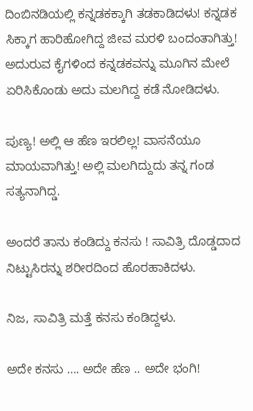ದಿಂಬಿನಡಿಯಲ್ಲಿ ಕನ್ನಡಕಕ್ಕಾಗಿ ತಡಕಾಡಿದಳು! ಕನ್ನಡಕ ಸಿಕ್ಕಾಗ ಹಾರಿಹೋಗಿದ್ದ ಜೀವ ಮರಳಿ ಬಂದಂತಾಗಿತ್ತು! ಅದುರುವ ಕೈಗಳಿಂದ ಕನ್ನಡಕವನ್ನು ಮೂಗಿನ ಮೇಲೆ ಏರಿಸಿಕೊಂಡು ಅದು ಮಲಗಿದ್ದ ಕಡೆ ನೋಡಿದಳು.

ಪುಣ್ಯ! ಅಲ್ಲಿ ಆ ಹೆಣ ಇರಲಿಲ್ಲ! ವಾಸನೆಯೂ ಮಾಯವಾಗಿತ್ತು! ಅಲ್ಲಿ ಮಲಗಿದ್ದುದು ತನ್ನ ಗಂಡ ಸತ್ಯನಾಗಿದ್ಡ.

ಅಂದರೆ ತಾನು ಕಂಡಿದ್ದು ಕನಸು ! ಸಾವಿತ್ರಿ ದೊಡ್ಡದಾದ ನಿಟ್ಟುಸಿರನ್ನು ಶರೀರದಿಂದ ಹೊರಹಾಕಿದಳು.

ನಿಜ, ಸಾವಿತ್ರಿ ಮತ್ತೆ ಕನಸು ಕಂಡಿದ್ದಳು.

ಅದೇ ಕನಸು …. ಅದೇ ಹೆಣ .. ಅದೇ ಭಂಗಿ!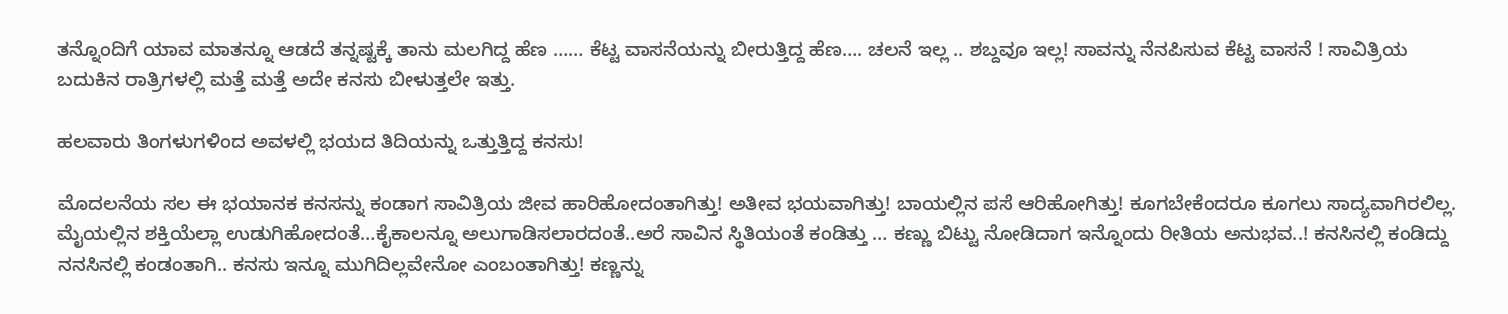ತನ್ನೊಂದಿಗೆ ಯಾವ ಮಾತನ್ನೂ ಆಡದೆ ತನ್ನಷ್ಟಕ್ಕೆ ತಾನು ಮಲಗಿದ್ದ ಹೆಣ …… ಕೆಟ್ಟ ವಾಸನೆಯನ್ನು ಬೀರುತ್ತಿದ್ದ ಹೆಣ…. ಚಲನೆ ಇಲ್ಲ .. ಶಬ್ದವೂ ಇಲ್ಲ! ಸಾವನ್ನು ನೆನಪಿಸುವ ಕೆಟ್ಟ ವಾಸನೆ ! ಸಾವಿತ್ರಿಯ ಬದುಕಿನ ರಾತ್ರಿಗಳಲ್ಲಿ ಮತ್ತೆ ಮತ್ತೆ ಅದೇ ಕನಸು ಬೀಳುತ್ತಲೇ ಇತ್ತು.

ಹಲವಾರು ತಿಂಗಳುಗಳಿಂದ ಅವಳಲ್ಲಿ ಭಯದ ತಿದಿಯನ್ನು ಒತ್ತುತ್ತಿದ್ದ ಕನಸು!

ಮೊದಲನೆಯ ಸಲ ಈ ಭಯಾನಕ ಕನಸನ್ನು ಕಂಡಾಗ ಸಾವಿತ್ರಿಯ ಜೀವ ಹಾರಿಹೋದಂತಾಗಿತ್ತು! ಅತೀವ ಭಯವಾಗಿತ್ತು! ಬಾಯಲ್ಲಿನ ಪಸೆ ಆರಿಹೋಗಿತ್ತು! ಕೂಗಬೇಕೆಂದರೂ ಕೂಗಲು ಸಾದ್ಯವಾಗಿರಲಿಲ್ಲ. ಮೈಯಲ್ಲಿನ ಶಕ್ತಿಯೆಲ್ಲಾ ಉಡುಗಿಹೋದಂತೆ…ಕೈಕಾಲನ್ನೂ ಅಲುಗಾಡಿಸಲಾರದಂತೆ..ಅರೆ ಸಾವಿನ ಸ್ಥಿತಿಯಂತೆ ಕಂಡಿತ್ತು … ಕಣ್ಣು ಬಿಟ್ಟು ನೋಡಿದಾಗ ಇನ್ನೊಂದು ರೀತಿಯ ಅನುಭವ..! ಕನಸಿನಲ್ಲಿ ಕಂಡಿದ್ದು ನನಸಿನಲ್ಲಿ ಕಂಡಂತಾಗಿ.. ಕನಸು ಇನ್ನೂ ಮುಗಿದಿಲ್ಲವೇನೋ ಎಂಬಂತಾಗಿತ್ತು! ಕಣ್ಣನ್ನು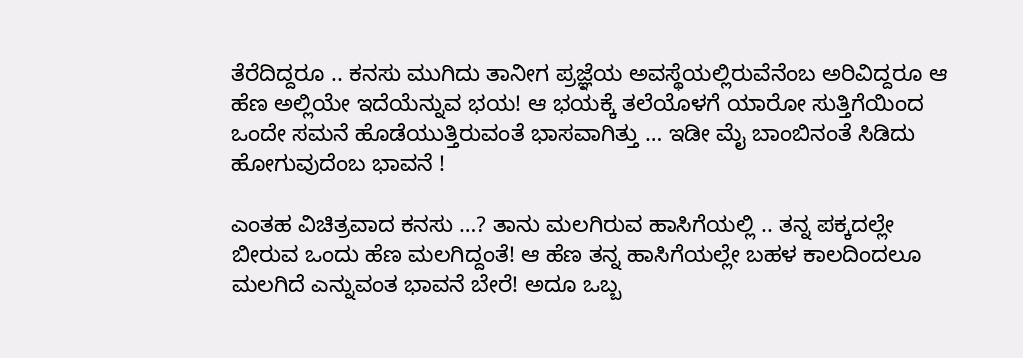ತೆರೆದಿದ್ದರೂ .. ಕನಸು ಮುಗಿದು ತಾನೀಗ ಪ್ರಜ್ಞೆಯ ಅವಸ್ಥೆಯಲ್ಲಿರುವೆನೆಂಬ ಅರಿವಿದ್ದರೂ ಆ ಹೆಣ ಅಲ್ಲಿಯೇ ಇದೆಯೆನ್ನುವ ಭಯ! ಆ ಭಯಕ್ಕೆ ತಲೆಯೊಳಗೆ ಯಾರೋ ಸುತ್ತಿಗೆಯಿಂದ ಒಂದೇ ಸಮನೆ ಹೊಡೆಯುತ್ತಿರುವಂತೆ ಭಾಸವಾಗಿತ್ತು … ಇಡೀ ಮೈ ಬಾಂಬಿನಂತೆ ಸಿಡಿದು ಹೋಗುವುದೆಂಬ ಭಾವನೆ !

ಎಂತಹ ವಿಚಿತ್ರವಾದ ಕನಸು …? ತಾನು ಮಲಗಿರುವ ಹಾಸಿಗೆಯಲ್ಲಿ .. ತನ್ನ ಪಕ್ಕದಲ್ಲೇ ಬೀರುವ ಒಂದು ಹೆಣ ಮಲಗಿದ್ದಂತೆ! ಆ ಹೆಣ ತನ್ನ ಹಾಸಿಗೆಯಲ್ಲೇ ಬಹಳ ಕಾಲದಿಂದಲೂ ಮಲಗಿದೆ ಎನ್ನುವಂತ ಭಾವನೆ ಬೇರೆ! ಅದೂ ಒಬ್ಬ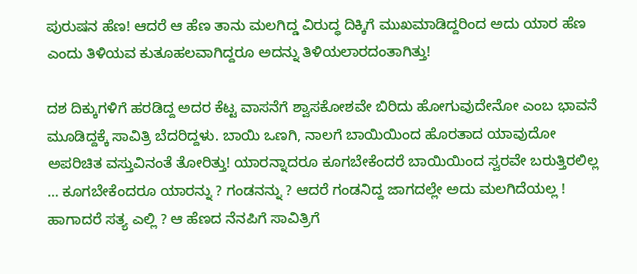ಪುರುಷನ ಹೆಣ! ಆದರೆ ಆ ಹೆಣ ತಾನು ಮಲಗಿದ್ಡ ವಿರುದ್ಧ ದಿಕ್ಕಿಗೆ ಮುಖಮಾಡಿದ್ದರಿಂದ ಅದು ಯಾರ ಹೆಣ ಎಂದು ತಿಳಿಯವ ಕುತೂಹಲವಾಗಿದ್ದರೂ ಅದನ್ನು ತಿಳಿಯಲಾರದಂತಾಗಿತ್ತು!

ದಶ ದಿಕ್ಕುಗಳಿಗೆ ಹರಡಿದ್ದ ಅದರ ಕೆಟ್ಟ ವಾಸನೆಗೆ ಶ್ವಾಸಕೋಶವೇ ಬಿರಿದು ಹೋಗುವುದೇನೋ ಎಂಬ ಭಾವನೆ ಮೂಡಿದ್ದಕ್ಕೆ ಸಾವಿತ್ರಿ ಬೆದರಿದ್ದಳು. ಬಾಯಿ ಒಣಗಿ, ನಾಲಗೆ ಬಾಯಿಯಿಂದ ಹೊರತಾದ ಯಾವುದೋ ಅಪರಿಚಿತ ವಸ್ತುವಿನಂತೆ ತೋರಿತ್ತು! ಯಾರನ್ನಾದರೂ ಕೂಗಬೇಕೆಂದರೆ ಬಾಯಿಯಿಂದ ಸ್ವರವೇ ಬರುತ್ತಿರಲಿಲ್ಲ … ಕೂಗಬೇಕೆಂದರೂ ಯಾರನ್ನು ? ಗಂಡನನ್ನು ? ಆದರೆ ಗಂಡನಿದ್ದ ಜಾಗದಲ್ಲೇ ಅದು ಮಲಗಿದೆಯಲ್ಲ ! ಹಾಗಾದರೆ ಸತ್ಯ ಎಲ್ಲಿ ? ಆ ಹೆಣದ ನೆನಪಿಗೆ ಸಾವಿತ್ರಿಗೆ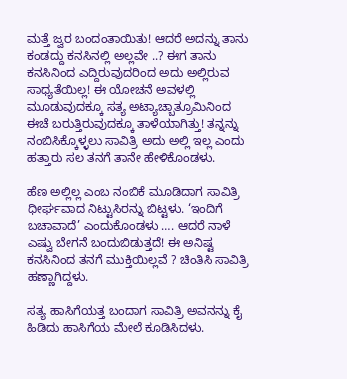ಮತ್ತೆ ಜ್ವರ ಬಂದಂತಾಯಿತು! ಆದರೆ ಅದನ್ನು ತಾನು ಕಂಡದ್ದು ಕನಸಿನಲ್ಲಿ ಅಲ್ಲವೇ ..? ಈಗ ತಾನು ಕನಸಿನಿಂದ ಎದ್ದಿರುವುದರಿಂದ ಅದು ಅಲ್ಲಿರುವ ಸಾಧ್ಯತೆಯಿಲ್ಲ! ಈ ಯೋಚನೆ ಅವಳಲ್ಲಿ ಮೂಡುವುದಕ್ಕೂ ಸತ್ಯ ಅಟ್ಯಾಚ್ಬಾತ್ರೂಮಿನಿಂದ ಈಚೆ ಬರುತ್ತಿರುವುದಕ್ಕೂ ತಾಳೆಯಾಗಿತ್ತು! ತನ್ನನ್ನು ನಂಬಿಸಿಕ್ಕೊಳ್ಳಲು ಸಾವಿತ್ರಿ ಅದು ಅಲ್ಲಿ ಇಲ್ಲ ಎಂದು ಹತ್ತಾರು ಸಲ ತನಗೆ ತಾನೇ ಹೇಳಿಕೊಂಡಳು.

ಹೆಣ ಅಲ್ಲಿಲ್ಲ ಎಂಬ ನಂಬಿಕೆ ಮೂಡಿದಾಗ ಸಾವಿತ್ರಿ ಧೀರ್ಘವಾದ ನಿಟ್ಟುಸಿರನ್ನು ಬಿಟ್ಟಳು. ‘ಇಂದಿಗೆ ಬಚಾವಾದೆ’ ಎಂದುಕೊಂಡಳು …. ಆದರೆ ನಾಳೆ ಎಷ್ವು ಬೇಗನೆ ಬಂದುಬಿಡುತ್ತದೆ! ಈ ಅನಿಷ್ಟ ಕನಸಿನಿಂದ ತನಗೆ ಮುಕ್ತಿಯಿಲ್ಲವೆ ? ಚಿಂತಿಸಿ ಸಾವಿತ್ರಿ ಹಣ್ಣಾಗಿದ್ದಳು.

ಸತ್ಯ ಹಾಸಿಗೆಯತ್ತ ಬಂದಾಗ ಸಾವಿತ್ರಿ ಅವನನ್ನು ಕೈ ಹಿಡಿದು ಹಾಸಿಗೆಯ ಮೇಲೆ ಕೂಡಿಸಿದಳು.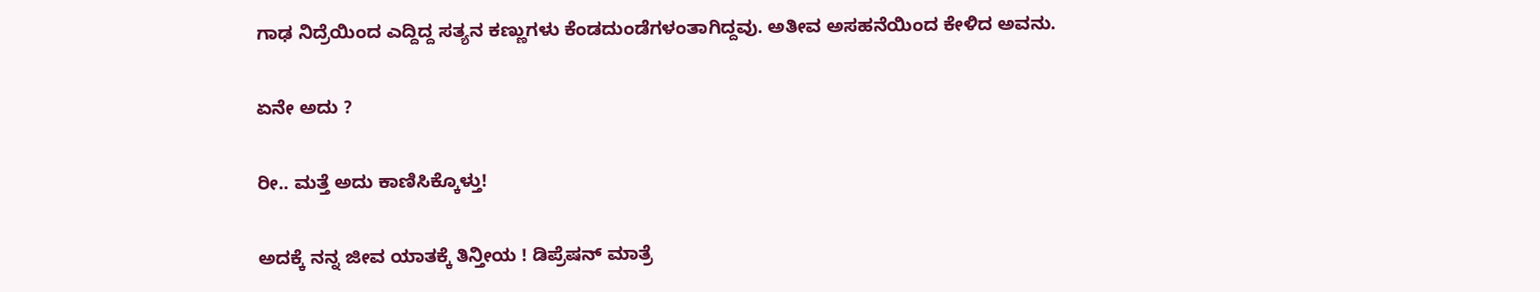ಗಾಢ ನಿದ್ರೆಯಿಂದ ಎದ್ದಿದ್ದ ಸತ್ಯನ ಕಣ್ಣುಗಳು ಕೆಂಡದುಂಡೆಗಳಂತಾಗಿದ್ದವು. ಅತೀವ ಅಸಹನೆಯಿಂದ ಕೇಳಿದ ಅವನು.

ಏನೇ ಅದು ?

ರೀ.. ಮತ್ತೆ ಅದು ಕಾಣಿಸಿಕ್ಕೊಳ್ತು!

ಅದಕ್ಕೆ ನನ್ನ ಜೀವ ಯಾತಕ್ಕೆ ತಿನ್ತೀಯ ! ಡಿಪ್ರೆಷನ್ ಮಾತ್ರೆ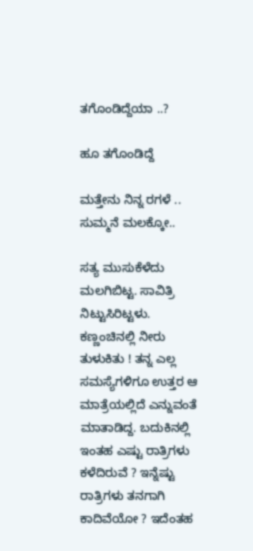ತಗೊಂಡಿದ್ದೆಯಾ ..?

ಹೂ ತಗೊಂಡಿದ್ದೆ

ಮತ್ತೇನು ನಿನ್ನ ರಗಳೆ .. ಸುಮ್ಮನೆ ಮಲಕ್ಕೋ..

ಸತ್ಯ ಮುಸುಕೆಳೆದು ಮಲಗಿಬಿಟ್ಟ. ಸಾವಿತ್ರಿ ನಿಟ್ಟುಸಿರಿಟ್ಟಳು. ಕಣ್ಣಂಚಿನಲ್ಲಿ ನೀರು ತುಳುಕಿತು ! ತನ್ನ ಎಲ್ಲ ಸಮಸ್ಯೆಗಳಿಗೂ ಉತ್ತರ ಆ ಮಾತ್ರೆಯಲ್ಲಿದೆ ಎನ್ನುವಂತೆ ಮಾತಾಡಿದ್ದ. ಬದುಕಿನಲ್ಲಿ ಇಂತಹ ಎಷ್ಟು ರಾತ್ರಿಗಳು ಕಳೆದಿರುವೆ ? ಇನ್ನೆಷ್ಟು ರಾತ್ರಿಗಳು ತನಗಾಗಿ ಕಾದಿವೆಯೋ ? ಇದೆಂತಹ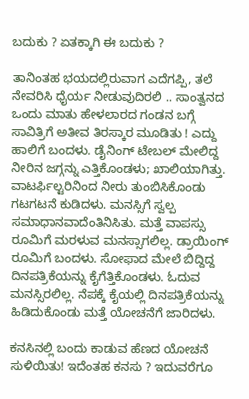ಬದುಕು ? ಏತಕ್ಕಾಗಿ ಈ ಬದುಕು ?

ತಾನಿಂತಹ ಭಯದಲ್ಲಿರುವಾಗ ಎದೆಗಪ್ಪಿ, ತಲೆ ನೇವರಿಸಿ ಧೈರ್ಯ ನೀಡುವುದಿರಲಿ .. ಸಾಂತ್ವನದ ಒಂದು ಮಾತು ಹೇಳಲಾರದ ಗಂಡನ ಬಗ್ಗೆ ಸಾವಿತ್ರಿಗೆ ಅತೀವ ತಿರಸ್ಕಾರ ಮೂಡಿತು ! ಎದ್ದು ಹಾಲಿಗೆ ಬಂದಳು. ಡೈನಿಂಗ್ ಟೇಬಲ್ ಮೇಲಿದ್ದ ನೀರಿನ ಜಗ್ಗನ್ನು ಎತ್ತಿಕೊಂಡಳು; ಖಾಲಿಯಾಗಿತ್ತು. ವಾಟರ್ಫಿಲ್ಟರಿನಿಂದ ನೀರು ತುಂಬಿಸಿಕೊಂಡು ಗಟಗಟನೆ ಕುಡಿದಳು. ಮನಸ್ಸಿಗೆ ಸ್ವಲ್ಪ ಸಮಾಧಾನವಾದೆಂತಿನಿಸಿತು. ಮತ್ತೆ ವಾಪಸ್ಸು ರೂಮಿಗೆ ಮರಳುವ ಮನಸ್ಸಾಗಲಿಲ್ಲ. ಡ್ರಾಯಿಂಗ್ ರೂಮಿಗೆ ಬಂದಳು. ಸೋಫಾದ ಮೇಲೆ ಬಿದ್ದಿದ್ದ ದಿನಪತ್ರಿಕೆಯನ್ನು ಕೈಗೆತ್ತಿಕೊಂಡಳು. ಓದುವ ಮನಸ್ಸಿರಲಿಲ್ಲ. ನೆಪಕ್ಕೆ ಕೈಯಲ್ಲಿ ದಿನಪತ್ರಿಕೆಯನ್ನು ಹಿಡಿದುಕೊಂಡು ಮತ್ತೆ ಯೋಚನೆಗೆ ಜಾರಿದಳು.

ಕನಸಿನಲ್ಲಿ ಬಂದು ಕಾಡುವ ಹೆಣದ ಯೋಚನೆ ಸುಳಿಯಿತು! ಇದೆಂತಹ ಕನಸು ? ಇದುವರೆಗೂ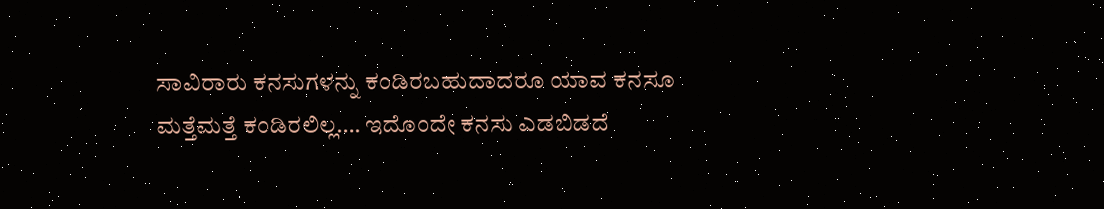ಸಾವಿರಾರು ಕನಸುಗಳನ್ನು ಕಂಡಿರಬಹುದಾದರೂ ಯಾವ ಕನಸೂ ಮತ್ತೆಮತ್ತೆ ಕಂಡಿರಲಿಲ್ಲ…. ಇದೊಂದೇ ಕನಸು ಎಡಬಿಡದೆ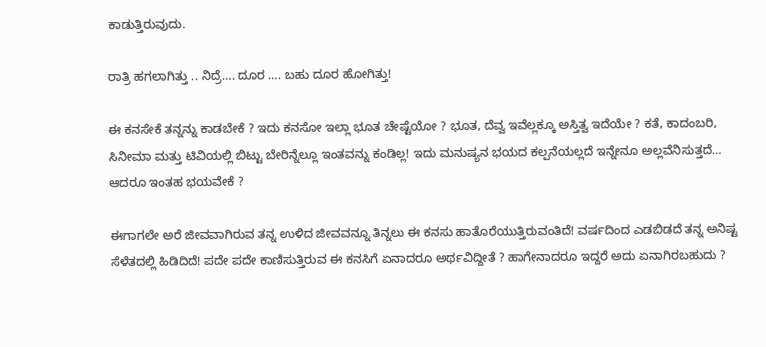ಕಾಡುತ್ತಿರುವುದು.

ರಾತ್ರಿ ಹಗಲಾಗಿತ್ತು .. ನಿದ್ರೆ…. ದೂರ …. ಬಹು ದೂರ ಹೋಗಿತ್ತು!

ಈ ಕನಸೇಕೆ ತನ್ನನ್ನು ಕಾಡಬೇಕೆ ? ಇದು ಕನಸೋ ಇಲ್ಲಾ ಭೂತ ಚೇಷ್ಟೆಯೋ ? ಭೂತ, ದೆವ್ವ ಇವೆಲ್ಲಕ್ಕೂ ಅಸ್ತಿತ್ವ ಇದೆಯೇ ? ಕತೆ, ಕಾದಂಬರಿ, ಸಿನೀಮಾ ಮತ್ತು ಟಿವಿಯಲ್ಲಿ ಬಿಟ್ಟು ಬೇರಿನ್ನೆಲ್ಲೂ ಇಂತವನ್ನು ಕಂಡಿಲ್ಲ! ಇದು ಮನುಷ್ಯನ ಭಯದ ಕಲ್ಪನೆಯಲ್ಲದೆ ಇನ್ನೇನೂ ಅಲ್ಲವೆನಿಸುತ್ತದೆ… ಆದರೂ ಇಂತಹ ಭಯವೇಕೆ ?

ಈಗಾಗಲೇ ಅರೆ ಜೀವವಾಗಿರುವ ತನ್ನ ಉಳಿದ ಜೀವವನ್ನೂ ತಿನ್ನಲು ಈ ಕನಸು ಹಾತೊರೆಯುತ್ತಿರುವಂತಿದೆ! ವರ್ಷದಿಂದ ಎಡಬಿಡದೆ ತನ್ನ ಅನಿಷ್ಟ ಸೆಳೆತದಲ್ಲಿ ಹಿಡಿದಿದೆ! ಪದೇ ಪದೇ ಕಾಣಿಸುತ್ತಿರುವ ಈ ಕನಸಿಗೆ ಏನಾದರೂ ಅರ್ಥವಿದ್ದೀತೆ ? ಹಾಗೇನಾದರೂ ಇದ್ದರೆ ಅದು ಏನಾಗಿರಬಹುದು ?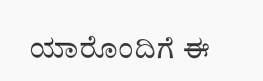ಯಾರೊಂದಿಗೆ ಈ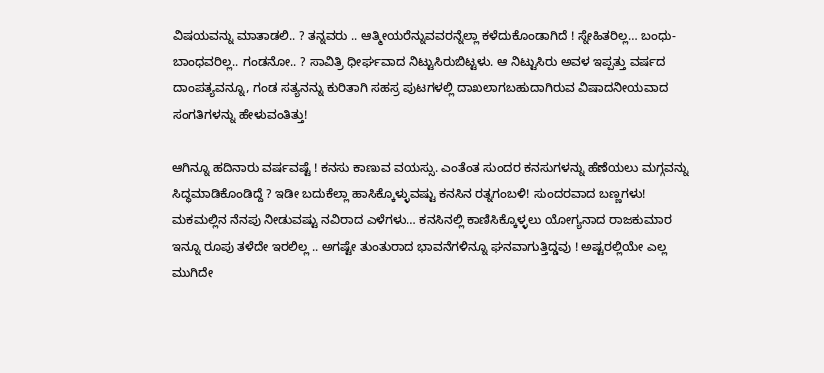ವಿಷಯವನ್ನು ಮಾತಾಡಲಿ.. ? ತನ್ನವರು .. ಆತ್ಮೀಯರೆನ್ನುವವರನ್ನೆಲ್ಲಾ ಕಳೆದುಕೊಂಡಾಗಿದೆ ! ಸ್ನೇಹಿತರಿಲ್ಲ… ಬಂಧು-ಬಾಂಧವರಿಲ್ಲ.. ಗಂಡನೋ.. ? ಸಾವಿತ್ರಿ ಧೀರ್ಘವಾದ ನಿಟ್ಟುಸಿರುಬಿಟ್ಟಳು. ಆ ನಿಟ್ಟುಸಿರು ಅವಳ ಇಪ್ಪತ್ತು ವರ್ಷದ ದಾಂಪತ್ಯವನ್ನೂ, ಗಂಡ ಸತ್ಯನನ್ನು ಕುರಿತಾಗಿ ಸಹಸ್ರ ಪುಟಗಳಲ್ಲಿ ದಾಖಲಾಗಬಹುದಾಗಿರುವ ವಿಷಾದನೀಯವಾದ ಸಂಗತಿಗಳನ್ನು ಹೇಳುವಂತಿತ್ತು!

ಆಗಿನ್ನೂ ಹದಿನಾರು ವರ್ಷವಷ್ಟೆ ! ಕನಸು ಕಾಣುವ ವಯಸ್ಸು. ಎಂತೆಂತ ಸುಂದರ ಕನಸುಗಳನ್ನು ಹೆಣೆಯಲು ಮಗ್ಗವನ್ನು ಸಿದ್ಧಮಾಡಿಕೊಂಡಿದ್ದೆ ? ಇಡೀ ಬದುಕೆಲ್ಲಾ ಹಾಸಿಕ್ಕೊಳ್ಳುವಷ್ಟು ಕನಸಿನ ರತ್ನಗಂಬಳಿ! ಸುಂದರವಾದ ಬಣ್ಣಗಳು! ಮಕಮಲ್ಲಿನ ನೆನಪು ನೀಡುವಷ್ಟು ನವಿರಾದ ಎಳೆಗಳು… ಕನಸಿನಲ್ಲಿ ಕಾಣಿಸಿಕ್ಕೊಳ್ಳಲು ಯೋಗ್ಯನಾದ ರಾಜಕುಮಾರ ಇನ್ನೂ ರೂಪು ತಳೆದೇ ಇರಲಿಲ್ಲ .. ಅಗಷ್ಟೇ ತುಂತುರಾದ ಭಾವನೆಗಳಿನ್ನೂ ಘನವಾಗುತ್ತಿದ್ಡವು ! ಅಷ್ಟರಲ್ಲಿಯೇ ಎಲ್ಲ ಮುಗಿದೇ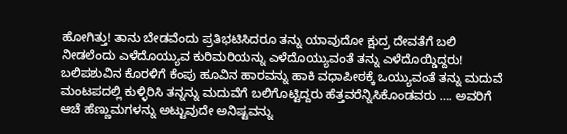ಹೋಗಿತ್ತು! ತಾನು ಬೇಡವೆಂದು ಪ್ರತಿಭಟಿಸಿದರೂ ತನ್ನು ಯಾವುದೋ ಕ್ಷುದ್ರ ದೇವತೆಗೆ ಬಲಿ ನೀಡಲೆಂದು ಎಳೆದೊಯ್ಯುವ ಕುರಿಮರಿಯನ್ನು ಎಳೆದೊಯ್ಯುವಂತೆ ತನ್ನು ಎಳೆದೊಯ್ಡಿದ್ದರು! ಬಲಿಪಶುವಿನ ಕೊರಳಿಗೆ ಕೆಂಪು ಹೂವಿನ ಹಾರವನ್ನು ಹಾಕಿ ವಧಾಪೀಠಕ್ಕೆ ಒಯ್ಯುವಂತೆ ತನ್ನು ಮದುವೆ ಮಂಟಪದಲ್ಲಿ ಕುಳ್ಳಿರಿಸಿ ತನ್ನನ್ನು ಮದುವೆಗೆ ಬಲಿಗೊಟ್ಟಿದ್ದರು ಹೆತ್ತವರೆನ್ನಿಸಿಕೊಂಡವರು …. ಅವರಿಗೆ ಆಚೆ ಹೆಣ್ಣುಮಗಳನ್ನು ಅಟ್ಟುವುದೇ ಅನಿಷ್ಟವನ್ನು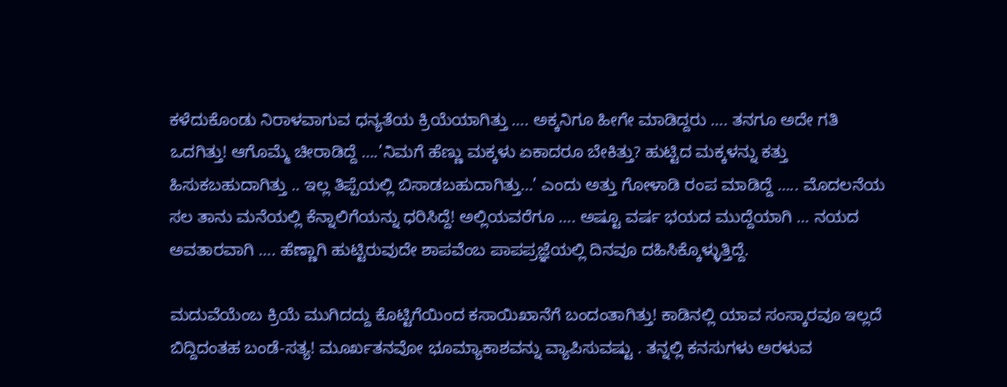ಕಳೆದುಕೊಂಡು ನಿರಾಳವಾಗುವ ಧನ್ಯತೆಯ ಕ್ರಿಯೆಯಾಗಿತ್ತು …. ಅಕ್ಕನಿಗೂ ಹೀಗೇ ಮಾಡಿದ್ದರು …. ತನಗೂ ಅದೇ ಗತಿ ಒದಗಿತ್ತು! ಆಗೊಮ್ಮೆ ಚೀರಾಡಿದ್ದೆ ….’ನಿಮಗೆ ಹೆಣ್ಣು ಮಕ್ಕಳು ಏಕಾದರೂ ಬೇಕಿತ್ತು? ಹುಟ್ಟಿದ ಮಕ್ಕಳನ್ನು ಕತ್ತು ಹಿಸುಕಬಹುದಾಗಿತ್ತು .. ಇಲ್ಲ ತಿಪ್ಪೆಯಲ್ಲಿ ಬಿಸಾಡಬಹುದಾಗಿತ್ತು…’ ಎಂದು ಅತ್ತು ಗೋಳಾಡಿ ರಂಪ ಮಾಡಿದ್ದೆ ….. ಮೊದಲನೆಯ ಸಲ ತಾನು ಮನೆಯಲ್ಲಿ ಕೆನ್ನಾಲಿಗೆಯನ್ನು ಧರಿಸಿದ್ದೆ! ಅಲ್ಲಿಯವರೆಗೂ …. ಅಷ್ಟೂ ವರ್ಷ ಭಯದ ಮುದ್ದೆಯಾಗಿ … ನಯದ ಅವತಾರವಾಗಿ …. ಹೆಣ್ಣಾಗಿ ಹುಟ್ಟಿರುವುದೇ ಶಾಪವೆಂಬ ಪಾಪಪ್ರಜ್ಞೆಯಲ್ಲಿ ದಿನವೂ ದಹಿಸಿಕ್ಕೊಳ್ಳುತ್ತಿದ್ದೆ.

ಮದುವೆಯೆಂಬ ಕ್ರಿಯೆ ಮುಗಿದದ್ದು ಕೊಟ್ಟಿಗೆಯಿಂದ ಕಸಾಯಿಖಾನೆಗೆ ಬಂದಂತಾಗಿತ್ತು! ಕಾಡಿನಲ್ಲಿ ಯಾವ ಸಂಸ್ಕಾರವೂ ಇಲ್ಲದೆ ಬಿದ್ದಿದಂತಹ ಬಂಡೆ-ಸತ್ಯ! ಮೂರ್ಖತನವೋ ಭೂಮ್ಯಾಕಾಶವನ್ನು ವ್ಯಾಪಿಸುವಷ್ಟು . ತನ್ನಲ್ಲಿ ಕನಸುಗಳು ಅರಳುವ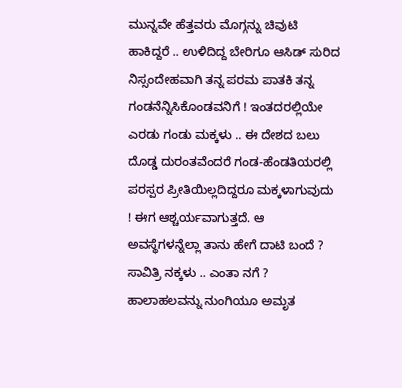ಮುನ್ನವೇ ಹೆತ್ತವರು ಮೊಗ್ಗನ್ನು ಚಿವುಟಿ ಹಾಕಿದ್ದರೆ .. ಉಳಿದಿದ್ದ ಬೇರಿಗೂ ಆಸಿಡ್ ಸುರಿದ ನಿಸ್ಸಂದೇಹವಾಗಿ ತನ್ನ ಪರಮ ಪಾತಕಿ ತನ್ನ ಗಂಡನೆನ್ನಿಸಿಕೊಂಡವನಿಗೆ ! ಇಂತದರಲ್ಲಿಯೇ ಎರಡು ಗಂಡು ಮಕ್ಕಳು .. ಈ ದೇಶದ ಬಲು ದೊಡ್ಡ ದುರಂತವೆಂದರೆ ಗಂಡ-ಹೆಂಡತಿಯರಲ್ಲಿ ಪರಸ್ಪರ ಪ್ರೀತಿಯಿಲ್ಲದಿದ್ದರೂ ಮಕ್ಕಳಾಗುವುದು ! ಈಗ ಆಶ್ಚರ್ಯವಾಗುತ್ತದೆ. ಆ ಅವಸ್ಥೆಗಳನ್ನೆಲ್ಲಾ ತಾನು ಹೇಗೆ ದಾಟಿ ಬಂದೆ ? ಸಾವಿತ್ರಿ ನಕ್ಕಳು .. ಎಂತಾ ನಗೆ ? ಹಾಲಾಹಲವನ್ನು ನುಂಗಿಯೂ ಅಮೃತ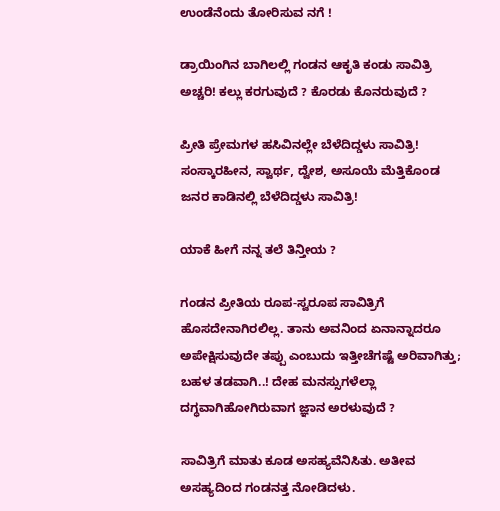ಉಂಡೆನೆಂದು ತೋರಿಸುವ ನಗೆ !

ಡ್ರಾಯಿಂಗಿನ ಬಾಗಿಲಲ್ಲಿ ಗಂಡನ ಆಕೃತಿ ಕಂಡು ಸಾವಿತ್ರಿ ಅಚ್ಚರಿ! ಕಲ್ಲು ಕರಗುವುದೆ ? ಕೊರಡು ಕೊನರುವುದೆ ?

ಪ್ರೀತಿ ಪ್ರೇಮಗಳ ಹಸಿವಿನಲ್ಲೇ ಬೆಳೆದಿದ್ಡಳು ಸಾವಿತ್ರಿ! ಸಂಸ್ಕಾರಹೀನ, ಸ್ವಾರ್ಥ, ದ್ವೇಶ, ಅಸೂಯೆ ಮೆತ್ತಿಕೊಂಡ ಜನರ ಕಾಡಿನಲ್ಲಿ ಬೆಳೆದಿದ್ಡಳು ಸಾವಿತ್ರಿ!

ಯಾಕೆ ಹೀಗೆ ನನ್ನ ತಲೆ ತಿನ್ತೀಯ ?

ಗಂಡನ ಪ್ರೀತಿಯ ರೂಪ-ಸ್ವರೂಪ ಸಾವಿತ್ರಿಗೆ ಹೊಸದೇನಾಗಿರಲಿಲ್ಲ. ತಾನು ಅವನಿಂದ ಏನಾನ್ನಾದರೂ ಅಪೇಕ್ಷಿಸುವುದೇ ತಪ್ಪು ಎಂಬುದು ಇತ್ತೀಚೆಗಷ್ಟೆ ಅರಿವಾಗಿತ್ತು; ಬಹಳ ತಡವಾಗಿ..! ದೇಹ ಮನಸ್ಸುಗಳೆಲ್ಲಾ ದಗ್ಧವಾಗಿಹೋಗಿರುವಾಗ ಜ್ಞಾನ ಅರಳುವುದೆ ?

ಸಾವಿತ್ರಿಗೆ ಮಾತು ಕೂಡ ಅಸಹ್ಯವೆನಿಸಿತು. ಅತೀವ ಅಸಹ್ಯದಿಂದ ಗಂಡನತ್ತ ನೋಡಿದಳು.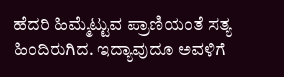ಹೆದರಿ ಹಿಮ್ಮೆಟ್ಟುವ ಪ್ರಾಣಿಯಂತೆ ಸತ್ಯ ಹಿಂದಿರುಗಿದ. ಇದ್ಯಾವುದೂ ಅವಳಿಗೆ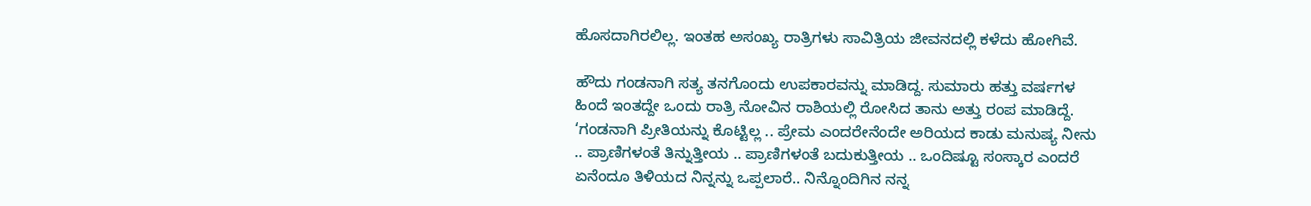ಹೊಸದಾಗಿರಲಿಲ್ಲ. ಇಂತಹ ಅಸಂಖ್ಯ ರಾತ್ರಿಗಳು ಸಾವಿತ್ರಿಯ ಜೀವನದಲ್ಲಿ ಕಳೆದು ಹೋಗಿವೆ.

ಹೌದು ಗಂಡನಾಗಿ ಸತ್ಯ ತನಗೊಂದು ಉಪಕಾರವನ್ನು ಮಾಡಿದ್ದ. ಸುಮಾರು ಹತ್ತು ವರ್ಷಗಳ ಹಿಂದೆ ಇಂತದ್ದೇ ಒಂದು ರಾತ್ರಿ ನೋವಿನ ರಾಶಿಯಲ್ಲಿ ರೋಸಿದ ತಾನು ಅತ್ತು ರಂಪ ಮಾಡಿದ್ದೆ. ‘ಗಂಡನಾಗಿ ಪ್ರೀತಿಯನ್ನು ಕೊಟ್ಟಿಲ್ಲ .. ಪ್ರೇಮ ಎಂದರೇನೆಂದೇ ಅರಿಯದ ಕಾಡು ಮನುಷ್ಯ ನೀನು .. ಪ್ರಾಣಿಗಳಂತೆ ತಿನ್ನುತ್ತೀಯ .. ಪ್ರಾಣಿಗಳಂತೆ ಬದುಕುತ್ತೀಯ .. ಒಂದಿಷ್ಟೂ ಸಂಸ್ಕಾರ ಎಂದರೆ ಏನೆಂದೂ ತಿಳಿಯದ ನಿನ್ನನ್ನು ಒಪ್ಪಲಾರೆ.. ನಿನ್ನೊಂದಿಗಿನ ನನ್ನ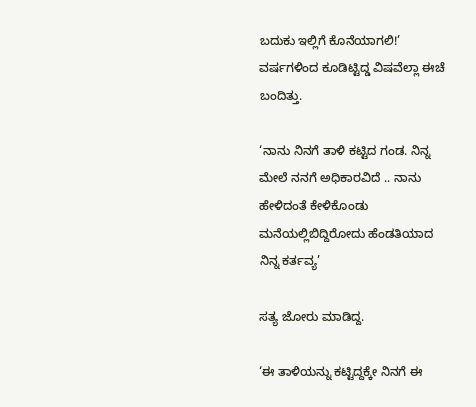ಬದುಕು ಇಲ್ಲಿಗೆ ಕೊನೆಯಾಗಲಿ!’ ವರ್ಷಗಳಿಂದ ಕೂಡಿಟ್ಟಿದ್ಡ ವಿಷವೆಲ್ಲಾ ಈಚೆ ಬಂದಿತ್ತು.

‘ನಾನು ನಿನಗೆ ತಾಳಿ ಕಟ್ಟಿದ ಗಂಡ. ನಿನ್ನ ಮೇಲೆ ನನಗೆ ಅಧಿಕಾರವಿದೆ .. ನಾನು ಹೇಳಿದಂತೆ ಕೇಳಿಕೊಂಡು ಮನೆಯಲ್ಲಿಬಿದ್ದಿರೋದು ಹೆಂಡತಿಯಾದ ನಿನ್ನ ಕರ್ತವ್ಯ’

ಸತ್ಯ ಜೋರು ಮಾಡಿದ್ದ.

‘ಈ ತಾಳಿಯನ್ನು ಕಟ್ಟಿದ್ದಕ್ಕೇ ನಿನಗೆ ಈ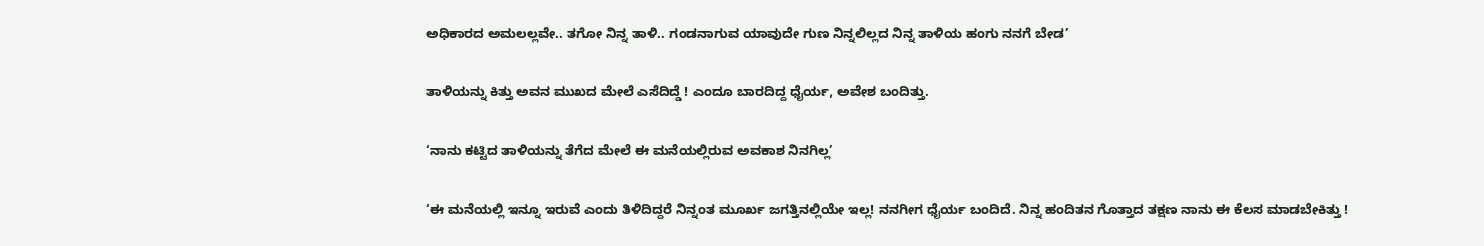ಅಧಿಕಾರದ ಅಮಲಲ್ಲವೇ.. ತಗೋ ನಿನ್ನ ತಾಳಿ.. ಗಂಡನಾಗುವ ಯಾವುದೇ ಗುಣ ನಿನ್ನಲಿಲ್ಲದ ನಿನ್ನ ತಾಳಿಯ ಹಂಗು ನನಗೆ ಬೇಡ’

ತಾಳಿಯನ್ನು ಕಿತ್ತು ಅವನ ಮುಖದ ಮೇಲೆ ಎಸೆದಿದ್ಡೆ ! ಎಂದೂ ಬಾರದಿದ್ದ ಧೈರ್ಯ, ಅವೇಶ ಬಂದಿತ್ತು.

‘ನಾನು ಕಟ್ಟಿದ ತಾಳಿಯನ್ನು ತೆಗೆದ ಮೇಲೆ ಈ ಮನೆಯಲ್ಲಿರುವ ಅವಕಾಶ ನಿನಗಿಲ್ಲ’

‘ಈ ಮನೆಯಲ್ಲಿ ಇನ್ನೂ ಇರುವೆ ಎಂದು ತಿಳಿದಿದ್ದರೆ ನಿನ್ನಂತ ಮೂರ್ಖ ಜಗತ್ತಿನಲ್ಲಿಯೇ ಇಲ್ಲ! ನನಗೀಗ ಧೈರ್ಯ ಬಂದಿದೆ. ನಿನ್ನ ಹಂದಿತನ ಗೊತ್ತಾದ ತಕ್ಷಣ ನಾನು ಈ ಕೆಲಸ ಮಾಡಬೇಕಿತ್ತು !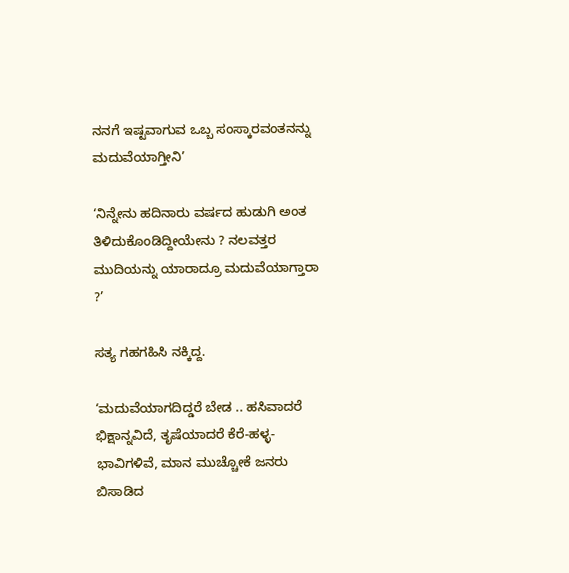ನನಗೆ ಇಷ್ಟವಾಗುವ ಒಬ್ಬ ಸಂಸ್ಕಾರವಂತನನ್ನು ಮದುವೆಯಾಗ್ತೀನಿ’

‘ನಿನ್ನೇನು ಹದಿನಾರು ವರ್ಷದ ಹುಡುಗಿ ಅಂತ ತಿಳಿದುಕೊಂಡಿದ್ದೀಯೇನು ? ನಲವತ್ತರ ಮುದಿಯನ್ನು ಯಾರಾದ್ರೂ ಮದುವೆಯಾಗ್ತಾರಾ ?’

ಸತ್ಯ ಗಹಗಹಿಸಿ ನಕ್ಕಿದ್ದ.

‘ಮದುವೆಯಾಗದಿದ್ಡರೆ ಬೇಡ .. ಹಸಿವಾದರೆ ಭಿಕ್ಷಾನ್ನವಿದೆ, ತೃಷೆಯಾದರೆ ಕೆರೆ-ಹಳ್ಳ-ಭಾವಿಗಳಿವೆ, ಮಾನ ಮುಚ್ಚೋಕೆ ಜನರು ಬಿಸಾಡಿದ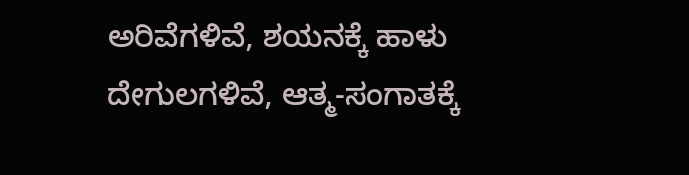ಅರಿವೆಗಳಿವೆ, ಶಯನಕ್ಕೆ ಹಾಳು ದೇಗುಲಗಳಿವೆ, ಆತ್ಮ-ಸಂಗಾತಕ್ಕೆ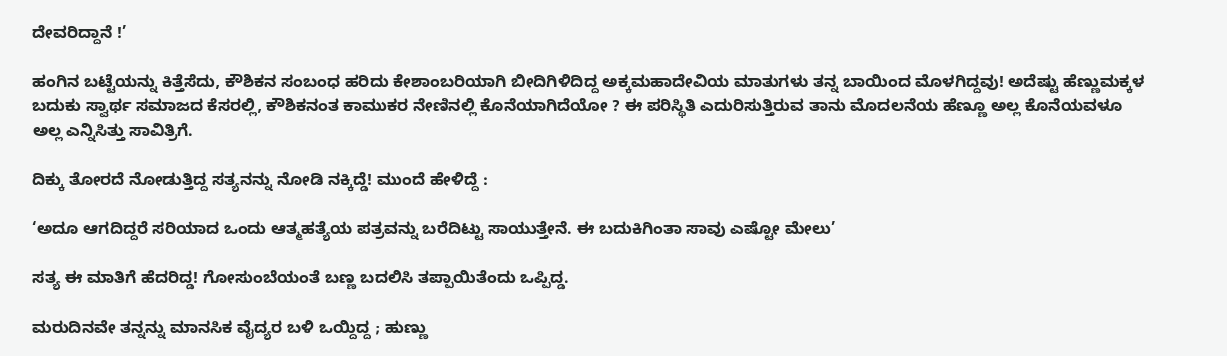ದೇವರಿದ್ದಾನೆ !’

ಹಂಗಿನ ಬಟ್ಟೆಯನ್ನು ಕಿತ್ತೆಸೆದು, ಕೌಶಿಕನ ಸಂಬಂಧ ಹರಿದು ಕೇಶಾಂಬರಿಯಾಗಿ ಬೀದಿಗಿಳಿದಿದ್ದ ಅಕ್ಕಮಹಾದೇವಿಯ ಮಾತುಗಳು ತನ್ನ ಬಾಯಿಂದ ಮೊಳಗಿದ್ದವು! ಅದೆಷ್ಟು ಹೆಣ್ಣುಮಕ್ಕಳ ಬದುಕು ಸ್ವಾರ್ಥ ಸಮಾಜದ ಕೆಸರಲ್ಲಿ, ಕೌಶಿಕನಂತ ಕಾಮುಕರ ನೇಣಿನಲ್ಲಿ ಕೊನೆಯಾಗಿದೆಯೋ ? ಈ ಪರಿಸ್ಥಿತಿ ಎದುರಿಸುತ್ತಿರುವ ತಾನು ಮೊದಲನೆಯ ಹೆಣ್ಣೂ ಅಲ್ಲ ಕೊನೆಯವಳೂ ಅಲ್ಲ ಎನ್ನಿಸಿತ್ತು ಸಾವಿತ್ರಿಗೆ.

ದಿಕ್ಕು ತೋರದೆ ನೋಡುತ್ತಿದ್ದ ಸತ್ಯನನ್ನು ನೋಡಿ ನಕ್ಕಿದ್ಡೆ! ಮುಂದೆ ಹೇಳಿದ್ದೆ :

‘ಅದೂ ಆಗದಿದ್ದರೆ ಸರಿಯಾದ ಒಂದು ಆತ್ಮಹತ್ಯೆಯ ಪತ್ರವನ್ನು ಬರೆದಿಟ್ಟು ಸಾಯುತ್ತೇನೆ. ಈ ಬದುಕಿಗಿಂತಾ ಸಾವು ಎಷ್ಟೋ ಮೇಲು’

ಸತ್ಯ ಈ ಮಾತಿಗೆ ಹೆದರಿದ್ಡ! ಗೋಸುಂಬೆಯಂತೆ ಬಣ್ಣ ಬದಲಿಸಿ ತಪ್ಪಾಯಿತೆಂದು ಒಪ್ಪಿದ್ಡ.

ಮರುದಿನವೇ ತನ್ನನ್ನು ಮಾನಸಿಕ ವೈದ್ಯರ ಬಳಿ ಒಯ್ದಿದ್ದ ; ಹುಣ್ಣು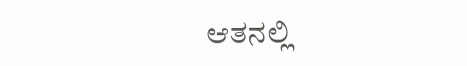ಆತನಲ್ಲಿ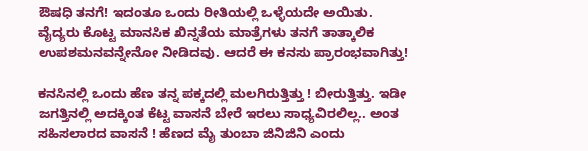ಔಷಧಿ ತನಗೆ! ಇದಂತೂ ಒಂದು ರೀತಿಯಲ್ಲಿ ಒಳ್ಳೆಯದೇ ಅಯಿತು. ವೈದ್ಯರು ಕೊಟ್ಟ ಮಾನಸಿಕ ಖಿನ್ನತೆಯ ಮಾತ್ರೆಗಳು ತನಗೆ ತಾತ್ಕಾಲಿಕ ಉಪಶಮನವನ್ನೇನೋ ನೀಡಿದವು. ಆದರೆ ಈ ಕನಸು ಪ್ರಾರಂಭವಾಗಿತ್ತು!

ಕನಸಿನಲ್ಲಿ ಒಂದು ಹೆಣ ತನ್ನ ಪಕ್ಕದಲ್ಲಿ ಮಲಗಿರುತ್ತಿತ್ತು ! ಬೀರುತ್ತಿತ್ತು. ಇಡೀ ಜಗತ್ತಿನಲ್ಲಿ ಅದಕ್ಕಿಂತ ಕೆಟ್ಟ ವಾಸನೆ ಬೇರೆ ಇರಲು ಸಾಧ್ಯವಿರಲಿಲ್ಲ.. ಅಂತ ಸಹಿಸಲಾರದ ವಾಸನೆ ! ಹೆಣದ ಮೈ ತುಂಬಾ ಜಿನಿಜಿನಿ ಎಂದು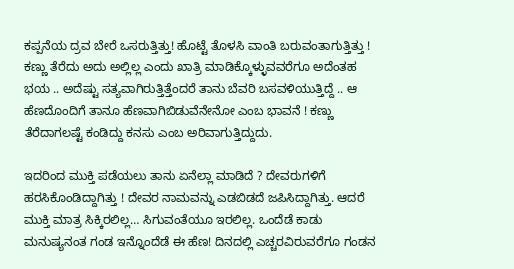ಕಪ್ಪನೆಯ ದ್ರವ ಬೇರೆ ಒಸರುತ್ತಿತ್ತು! ಹೊಟ್ಟೆ ತೊಳಸಿ ವಾಂತಿ ಬರುವಂತಾಗುತ್ತಿತ್ತು ! ಕಣ್ಣು ತೆರೆದು ಅದು ಅಲ್ಲಿಲ್ಲ ಎಂದು ಖಾತ್ರಿ ಮಾಡಿಕ್ಕೊಳ್ಳುವವರೆಗೂ ಅದೆಂತಹ ಭಯ .. ಅದೆಷ್ಟು ಸತ್ಯವಾಗಿರುತ್ತಿತ್ತೆಂದರೆ ತಾನು ಬೆವರಿ ಬಸವಳಿಯುತ್ತಿದ್ದೆ .. ಆ ಹೆಣದೊಂದಿಗೆ ತಾನೂ ಹೆಣವಾಗಿಬಿಡುವೆನೇನೋ ಎಂಬ ಭಾವನೆ ! ಕಣ್ಣು ತೆರೆದಾಗಲಷ್ಟೆ ಕಂಡಿದ್ದು ಕನಸು ಎಂಬ ಅರಿವಾಗುತ್ತಿದ್ದುದು.

ಇದರಿಂದ ಮುಕ್ತಿ ಪಡೆಯಲು ತಾನು ಏನೆಲ್ಲಾ ಮಾಡಿದೆ ? ದೇವರುಗಳಿಗೆ ಹರಸಿಕೊಂಡಿದ್ದಾಗಿತ್ತು ! ದೇವರ ನಾಮವನ್ನು ಎಡಬಿಡದೆ ಜಪಿಸಿದ್ದಾಗಿತ್ತು. ಆದರೆ ಮುಕ್ತಿ ಮಾತ್ರ ಸಿಕ್ಕಿರಲಿಲ್ಲ… ಸಿಗುವಂತೆಯೂ ಇರಲಿಲ್ಲ. ಒಂದೆಡೆ ಕಾಡು ಮನುಷ್ಯನಂತ ಗಂಡ ಇನ್ನೊಂದೆಡೆ ಈ ಹೆಣ! ದಿನದಲ್ಲಿ ಎಚ್ಚರವಿರುವರೆಗೂ ಗಂಡನ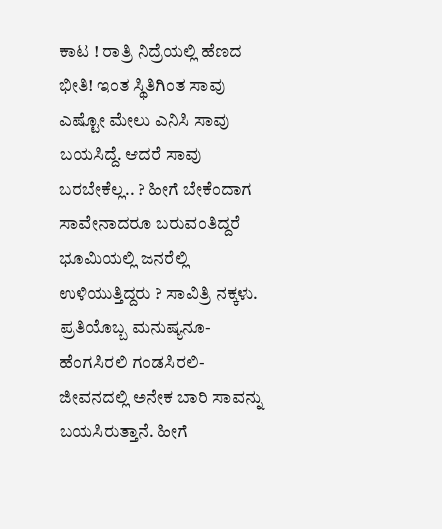ಕಾಟ ! ರಾತ್ರಿ ನಿದ್ರೆಯಲ್ಲಿ ಹೆಣದ ಭೀತಿ! ಇಂತ ಸ್ಥಿತಿಗಿಂತ ಸಾವು ಎಷ್ಟೋ ಮೇಲು ಎನಿಸಿ ಸಾವು ಬಯಸಿದ್ದೆ. ಆದರೆ ಸಾವು ಬರಬೇಕೆಲ್ಲ.. ? ಹೀಗೆ ಬೇಕೆಂದಾಗ ಸಾವೇನಾದರೂ ಬರುವಂತಿದ್ದರೆ ಭೂಮಿಯಲ್ಲಿ ಜನರೆಲ್ಲಿ ಉಳಿಯುತ್ತಿದ್ದರು ? ಸಾವಿತ್ರಿ ನಕ್ಕಳು. ಪ್ರತಿಯೊಬ್ಬ ಮನುಷ್ಯನೂ-ಹೆಂಗಸಿರಲಿ ಗಂಡಸಿರಲಿ-ಜೀವನದಲ್ಲಿ ಅನೇಕ ಬಾರಿ ಸಾವನ್ನು ಬಯಸಿರುತ್ತಾನೆ. ಹೀಗೆ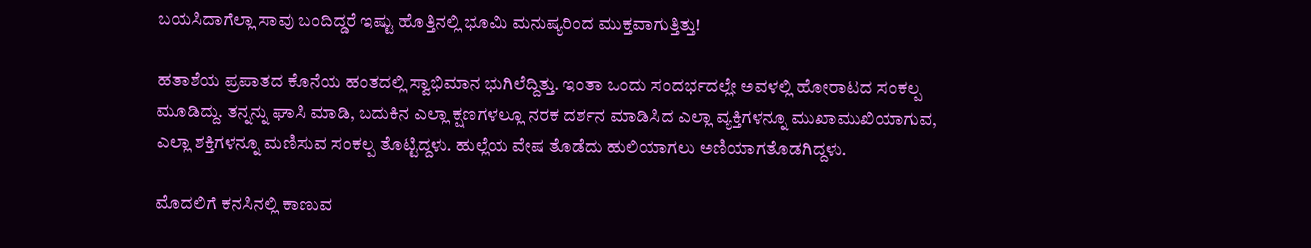ಬಯಸಿದಾಗೆಲ್ಲಾ ಸಾವು ಬಂದಿದ್ಡರೆ ಇಷ್ಟು ಹೊತ್ತಿನಲ್ಲಿ ಭೂಮಿ ಮನುಷ್ಯರಿಂದ ಮುಕ್ತವಾಗುತ್ತಿತ್ತು!

ಹತಾಶೆಯ ಪ್ರಪಾತದ ಕೊನೆಯ ಹಂತದಲ್ಲಿ ಸ್ವಾಭಿಮಾನ ಭುಗಿಲೆದ್ದಿತ್ತು. ಇಂತಾ ಒಂದು ಸಂದರ್ಭದಲ್ಲೇ ಅವಳಲ್ಲಿ ಹೋರಾಟದ ಸಂಕಲ್ಪ ಮೂಡಿದ್ದು. ತನ್ನನ್ನು ಘಾಸಿ ಮಾಡಿ, ಬದುಕಿನ ಎಲ್ಲಾ ಕ್ಷಣಗಳಲ್ಲೂ ನರಕ ದರ್ಶನ ಮಾಡಿಸಿದ ಎಲ್ಲಾ ವ್ಯಕ್ತಿಗಳನ್ನೂ ಮುಖಾಮುಖಿಯಾಗುವ, ಎಲ್ಲಾ ಶಕ್ತಿಗಳನ್ನೂ ಮಣಿಸುವ ಸಂಕಲ್ಪ ತೊಟ್ಟಿದ್ದಳು. ಹುಲ್ಲೆಯ ವೇಷ ತೊಡೆದು ಹುಲಿಯಾಗಲು ಅಣಿಯಾಗತೊಡಗಿದ್ದಳು.

ಮೊದಲಿಗೆ ಕನಸಿನಲ್ಲಿ ಕಾಣುವ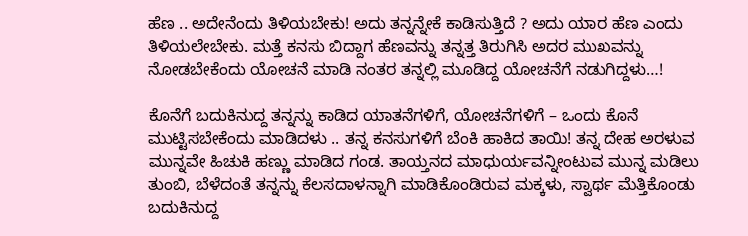ಹೆಣ .. ಅದೇನೆಂದು ತಿಳಿಯಬೇಕು! ಅದು ತನ್ನನ್ನೇಕೆ ಕಾಡಿಸುತ್ತಿದೆ ? ಅದು ಯಾರ ಹೆಣ ಎಂದು ತಿಳಿಯಲೇಬೇಕು. ಮತ್ತೆ ಕನಸು ಬಿದ್ದಾಗ ಹೆಣವನ್ನು ತನ್ನತ್ತ ತಿರುಗಿಸಿ ಅದರ ಮುಖವನ್ನು ನೋಡಬೇಕೆಂದು ಯೋಚನೆ ಮಾಡಿ ನಂತರ ತನ್ನಲ್ಲಿ ಮೂಡಿದ್ದ ಯೋಚನೆಗೆ ನಡುಗಿದ್ದಳು…!

ಕೊನೆಗೆ ಬದುಕಿನುದ್ದ ತನ್ನನ್ನು ಕಾಡಿದ ಯಾತನೆಗಳಿಗೆ, ಯೋಚನೆಗಳಿಗೆ – ಒಂದು ಕೊನೆ ಮುಟ್ಟಿಸಬೇಕೆಂದು ಮಾಡಿದಳು .. ತನ್ನ ಕನಸುಗಳಿಗೆ ಬೆಂಕಿ ಹಾಕಿದ ತಾಯಿ! ತನ್ನ ದೇಹ ಅರಳುವ ಮುನ್ನವೇ ಹಿಚುಕಿ ಹಣ್ಣು ಮಾಡಿದ ಗಂಡ. ತಾಯ್ತನದ ಮಾಧುರ್ಯವನ್ನೀಂಟುವ ಮುನ್ನ ಮಡಿಲು ತುಂಬಿ, ಬೆಳೆದಂತೆ ತನ್ನನ್ನು ಕೆಲಸದಾಳನ್ನಾಗಿ ಮಾಡಿಕೊಂಡಿರುವ ಮಕ್ಕಳು, ಸ್ವಾರ್ಥ ಮೆತ್ತಿಕೊಂಡು ಬದುಕಿನುದ್ದ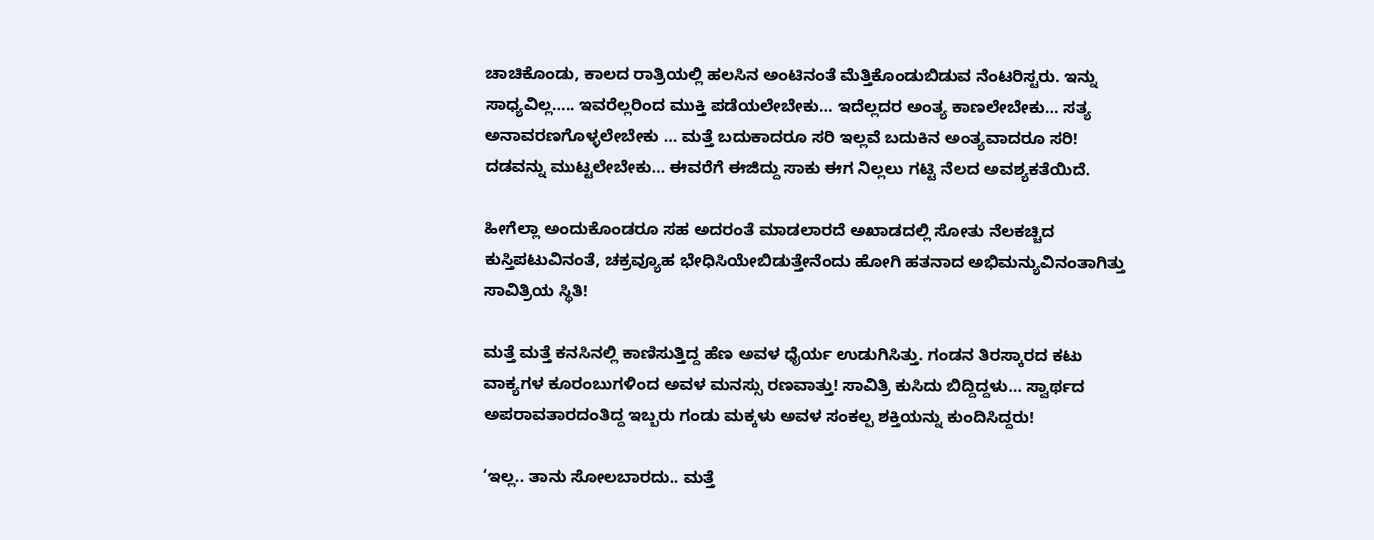ಚಾಚಿಕೊಂಡು, ಕಾಲದ ರಾತ್ರಿಯಲ್ಲಿ ಹಲಸಿನ ಅಂಟಿನಂತೆ ಮೆತ್ತಿಕೊಂಡುಬಿಡುವ ನೆಂಟರಿಸ್ಟರು. ಇನ್ನು ಸಾಧ್ಯವಿಲ್ಲ….. ಇವರೆಲ್ಲರಿಂದ ಮುಕ್ತಿ ಪಡೆಯಲೇಬೇಕು… ಇದೆಲ್ಲದರ ಅಂತ್ಯ ಕಾಣಲೇಬೇಕು… ಸತ್ಯ ಅನಾವರಣಗೊಳ್ಳಲೇಬೇಕು … ಮತ್ತೆ ಬದುಕಾದರೂ ಸರಿ ಇಲ್ಲವೆ ಬದುಕಿನ ಅಂತ್ಯವಾದರೂ ಸರಿ! ದಡವನ್ನು ಮುಟ್ಟಲೇಬೇಕು… ಈವರೆಗೆ ಈಜಿದ್ದು ಸಾಕು ಈಗ ನಿಲ್ಲಲು ಗಟ್ಟಿ ನೆಲದ ಅವಶ್ಯಕತೆಯಿದೆ.

ಹೀಗೆಲ್ಲಾ ಅಂದುಕೊಂಡರೂ ಸಹ ಅದರಂತೆ ಮಾಡಲಾರದೆ ಅಖಾಡದಲ್ಲಿ ಸೋತು ನೆಲಕಚ್ಚಿದ ಕುಸ್ತಿಪಟುವಿನಂತೆ, ಚಕ್ರವ್ಯೂಹ ಭೇಧಿಸಿಯೇಬಿಡುತ್ತೇನೆಂದು ಹೋಗಿ ಹತನಾದ ಅಭಿಮನ್ಯುವಿನಂತಾಗಿತ್ತು ಸಾವಿತ್ರಿಯ ಸ್ಥಿತಿ!

ಮತ್ತೆ ಮತ್ತೆ ಕನಸಿನಲ್ಲಿ ಕಾಣಿಸುತ್ತಿದ್ದ ಹೆಣ ಅವಳ ಧೈರ್ಯ ಉಡುಗಿಸಿತ್ತು. ಗಂಡನ ತಿರಸ್ಕಾರದ ಕಟು ವಾಕ್ಯಗಳ ಕೂರಂಬುಗಳಿಂದ ಅವಳ ಮನಸ್ಸು ರಣವಾತ್ತು! ಸಾವಿತ್ರಿ ಕುಸಿದು ಬಿದ್ದಿದ್ದಳು… ಸ್ವಾರ್ಥದ ಅಪರಾವತಾರದಂತಿದ್ದ ಇಬ್ಬರು ಗಂಡು ಮಕ್ಕಳು ಅವಳ ಸಂಕಲ್ಪ ಶಕ್ತಿಯನ್ನು ಕುಂದಿಸಿದ್ದರು!

‘ಇಲ್ಲ.. ತಾನು ಸೋಲಬಾರದು.. ಮತ್ತೆ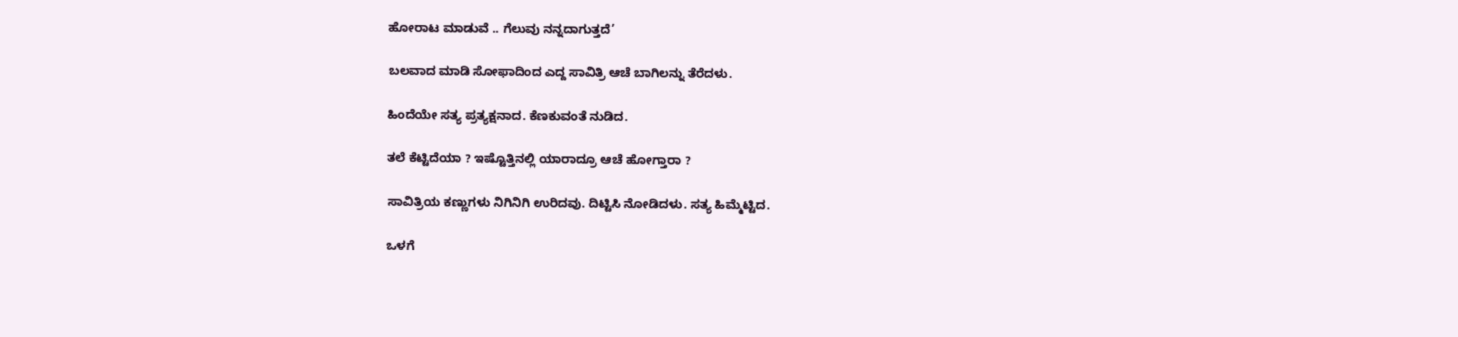ಹೋರಾಟ ಮಾಡುವೆ .. ಗೆಲುವು ನನ್ನದಾಗುತ್ತದೆ’

ಬಲವಾದ ಮಾಡಿ ಸೋಫಾದಿಂದ ಎದ್ದ ಸಾವಿತ್ರಿ ಆಚೆ ಬಾಗಿಲನ್ನು ತೆರೆದಳು.

ಹಿಂದೆಯೇ ಸತ್ಯ ಪ್ರತ್ಯಕ್ಷನಾದ. ಕೆಣಕುವಂತೆ ನುಡಿದ.

ತಲೆ ಕೆಟ್ಟಿದೆಯಾ ? ಇಷ್ಟೊತ್ತಿನಲ್ಲಿ ಯಾರಾದ್ರೂ ಆಚೆ ಹೋಗ್ತಾರಾ ?

ಸಾವಿತ್ರಿಯ ಕಣ್ಣುಗಳು ನಿಗಿನಿಗಿ ಉರಿದವು. ದಿಟ್ಟಿಸಿ ನೋಡಿದಳು. ಸತ್ಯ ಹಿಮ್ಮೆಟ್ಟಿದ.

ಒಳಗೆ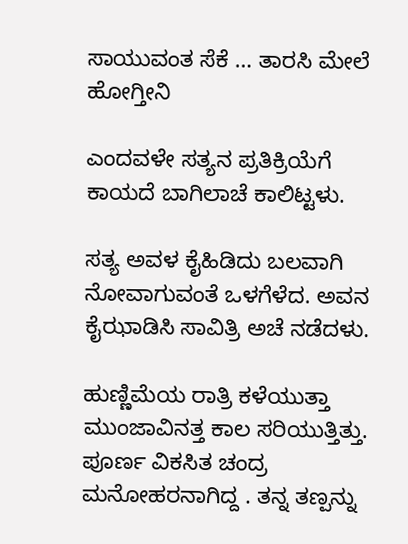ಸಾಯುವಂತ ಸೆಕೆ … ತಾರಸಿ ಮೇಲೆ ಹೋಗ್ತೀನಿ

ಎಂದವಳೇ ಸತ್ಯನ ಪ್ರತಿಕ್ರಿಯೆಗೆ ಕಾಯದೆ ಬಾಗಿಲಾಚೆ ಕಾಲಿಟ್ಟಳು.

ಸತ್ಯ ಅವಳ ಕೈಹಿಡಿದು ಬಲವಾಗಿ ನೋವಾಗುವಂತೆ ಒಳಗೆಳೆದ. ಅವನ ಕೈಝಾಡಿಸಿ ಸಾವಿತ್ರಿ ಅಚೆ ನಡೆದಳು.

ಹುಣ್ಣಿಮೆಯ ರಾತ್ರಿ ಕಳೆಯುತ್ತಾ ಮುಂಜಾವಿನತ್ತ ಕಾಲ ಸರಿಯುತ್ತಿತ್ತು. ಪೂರ್ಣ ವಿಕಸಿತ ಚಂದ್ರ ಮನೋಹರನಾಗಿದ್ದ . ತನ್ನ ತಣ್ಪನ್ನು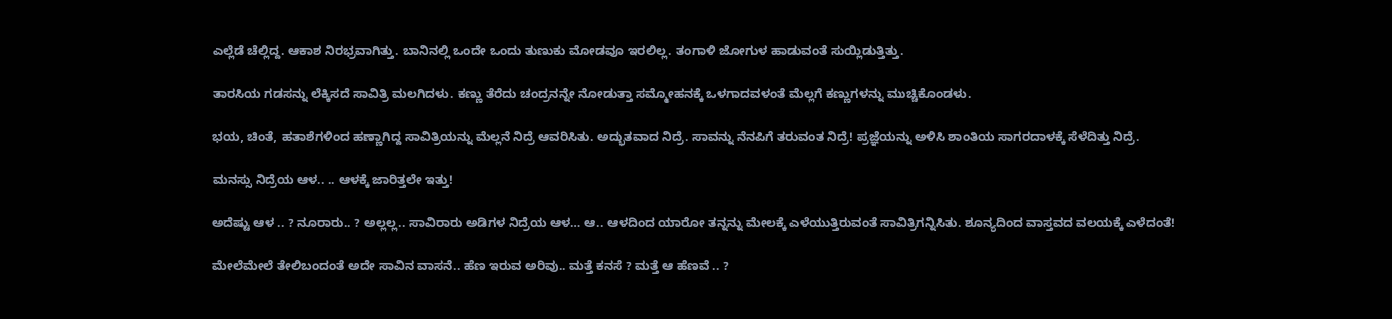ಎಲ್ಲೆಡೆ ಚೆಲ್ಲಿದ್ದ. ಆಕಾಶ ನಿರಭ್ರವಾಗಿತ್ತು. ಬಾನಿನಲ್ಲಿ ಒಂದೇ ಒಂದು ತುಣುಕು ಮೋಡವೂ ಇರಲಿಲ್ಲ. ತಂಗಾಳಿ ಜೋಗುಳ ಹಾಡುವಂತೆ ಸುಯ್ಲಿಡುತ್ತಿತ್ತು.

ತಾರಸಿಯ ಗಡಸನ್ನು ಲೆಕ್ಕಿಸದೆ ಸಾವಿತ್ರಿ ಮಲಗಿದಳು. ಕಣ್ಣು ತೆರೆದು ಚಂದ್ರನನ್ನೇ ನೋಡುತ್ತಾ ಸಮ್ಮೋಹನಕ್ಕೆ ಒಳಗಾದವಳಂತೆ ಮೆಲ್ಲಗೆ ಕಣ್ಣುಗಳನ್ನು ಮುಚ್ಚಿಕೊಂಡಳು.

ಭಯ, ಚಿಂತೆ, ಹತಾಶೆಗಳಿಂದ ಹಣ್ಣಾಗಿದ್ದ ಸಾವಿತ್ರಿಯನ್ನು ಮೆಲ್ಲನೆ ನಿದ್ರೆ ಆವರಿಸಿತು. ಅದ್ಭುತವಾದ ನಿದ್ರೆ. ಸಾವನ್ನು ನೆನಪಿಗೆ ತರುವಂತ ನಿದ್ರೆ! ಪ್ರಜ್ಞೆಯನ್ನು ಅಳಿಸಿ ಶಾಂತಿಯ ಸಾಗರದಾಳಕ್ಕೆ ಸೆಳೆದಿತ್ತು ನಿದ್ರೆ.

ಮನಸ್ಸು ನಿದ್ರೆಯ ಆಳ.. .. ಆಳಕ್ಕೆ ಜಾರಿತ್ತಲೇ ಇತ್ತು!

ಅದೆಷ್ಟು ಆಳ .. ? ನೂರಾರು.. ? ಅಲ್ಲಲ್ಲ.. ಸಾವಿರಾರು ಅಡಿಗಳ ನಿದ್ರೆಯ ಆಳ… ಆ.. ಆಳದಿಂದ ಯಾರೋ ತನ್ನನ್ನು ಮೇಲಕ್ಕೆ ಎಳೆಯುತ್ತಿರುವಂತೆ ಸಾವಿತ್ರಿಗನ್ನಿಸಿತು. ಶೂನ್ಯದಿಂದ ವಾಸ್ತವದ ವಲಯಕ್ಕೆ ಎಳೆದಂತೆ!

ಮೇಲೆಮೇಲೆ ತೇಲಿಬಂದಂತೆ ಅದೇ ಸಾವಿನ ವಾಸನೆ.. ಹೆಣ ಇರುವ ಅರಿವು.. ಮತ್ತೆ ಕನಸೆ ? ಮತ್ತೆ ಆ ಹೆಣವೆ .. ?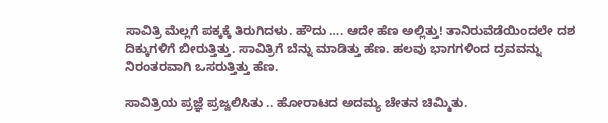ಸಾವಿತ್ರಿ ಮೆಲ್ಲಗೆ ಪಕ್ಕಕ್ಕೆ ತಿರುಗಿದಳು. ಹೌದು …. ಆದೇ ಹೆಣ ಅಲ್ಲಿತ್ತು! ತಾನಿರುವೆಡೆಯಿಂದಲೇ ದಶ ದಿಕ್ಕುಗಳಿಗೆ ಬೀರುತ್ತಿತ್ತು. ಸಾವಿತ್ರಿಗೆ ಬೆನ್ನು ಮಾಡಿತ್ತು ಹೆಣ. ಹಲವು ಭಾಗಗಳಿಂದ ದ್ರವವನ್ನು ನಿರಂತರವಾಗಿ ಒಸರುತ್ತಿತ್ತು ಹೆಣ.

ಸಾವಿತ್ರಿಯ ಪ್ರಜ್ಞೆ ಪ್ರಜ್ವಲಿಸಿತು .. ಹೋರಾಟದ ಅದಮ್ಯ ಚೇತನ ಚಿಮ್ಮಿತು.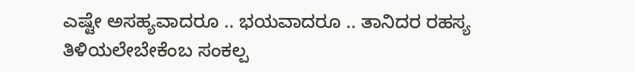ಎಷ್ಟೇ ಅಸಹ್ಯವಾದರೂ .. ಭಯವಾದರೂ .. ತಾನಿದರ ರಹಸ್ಯ ತಿಳಿಯಲೇಬೇಕೆಂಬ ಸಂಕಲ್ಪ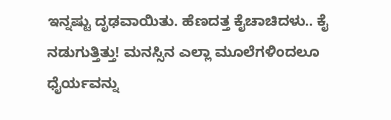ಇನ್ನಷ್ಟು ದೃಢವಾಯಿತು. ಹೆಣದತ್ತ ಕೈಚಾಚಿದಳು.. ಕೈ ನಡುಗುತ್ತಿತ್ತು! ಮನಸ್ಸಿನ ಎಲ್ಲಾ ಮೂಲೆಗಳಿಂದಲೂ ಧೈರ್ಯವನ್ನು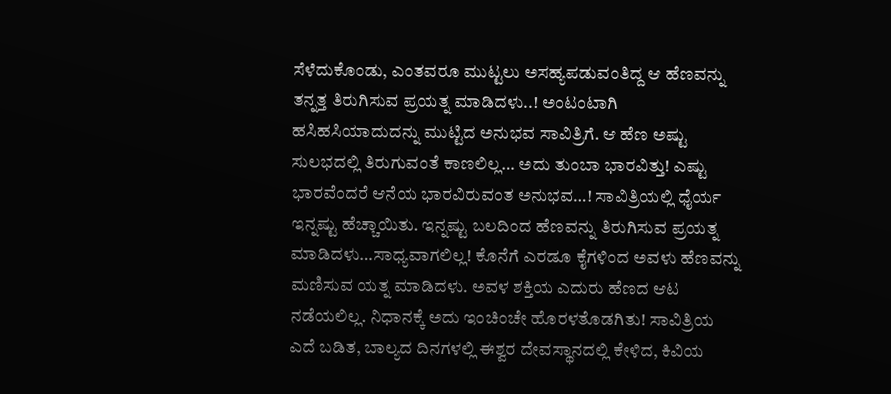ಸೆಳೆದುಕೊಂಡು, ಎಂತವರೂ ಮುಟ್ಟಲು ಅಸಹ್ಯಪಡುವಂತಿದ್ದ ಆ ಹೆಣವನ್ನು ತನ್ನತ್ತ ತಿರುಗಿಸುವ ಪ್ರಯತ್ನ ಮಾಡಿದಳು..! ಅಂಟಂಟಾಗಿ ಹಸಿಹಸಿಯಾದುದನ್ನು ಮುಟ್ಟಿದ ಅನುಭವ ಸಾವಿತ್ರಿಗೆ. ಆ ಹೆಣ ಅಷ್ಟು ಸುಲಭದಲ್ಲಿ ತಿರುಗುವಂತೆ ಕಾಣಲಿಲ್ಲ… ಅದು ತುಂಬಾ ಭಾರವಿತ್ತು! ಎಷ್ಟು ಭಾರವೆಂದರೆ ಆನೆಯ ಭಾರವಿರುವಂತ ಅನುಭವ…! ಸಾವಿತ್ರಿಯಲ್ಲಿ ಧೈರ್ಯ ಇನ್ನಷ್ಟು ಹೆಚ್ಚಾಯಿತು. ಇನ್ನಷ್ಟು ಬಲದಿಂದ ಹೆಣವನ್ನು ತಿರುಗಿಸುವ ಪ್ರಯತ್ನ ಮಾಡಿದಳು…ಸಾಧ್ಯವಾಗಲಿಲ್ಲ! ಕೊನೆಗೆ ಎರಡೂ ಕೈಗಳಿಂದ ಅವಳು ಹೆಣವನ್ನು ಮಣಿಸುವ ಯತ್ನ ಮಾಡಿದಳು. ಅವಳ ಶಕ್ತಿಯ ಎದುರು ಹೆಣದ ಆಟ ನಡೆಯಲಿಲ್ಲ. ನಿಧಾನಕ್ಕೆ ಅದು ಇಂಚಿಂಚೇ ಹೊರಳತೊಡಗಿತು! ಸಾವಿತ್ರಿಯ ಎದೆ ಬಡಿತ, ಬಾಲ್ಯದ ದಿನಗಳಲ್ಲಿ ಈಶ್ವರ ದೇವಸ್ಥಾನದಲ್ಲಿ ಕೇಳಿದ, ಕಿವಿಯ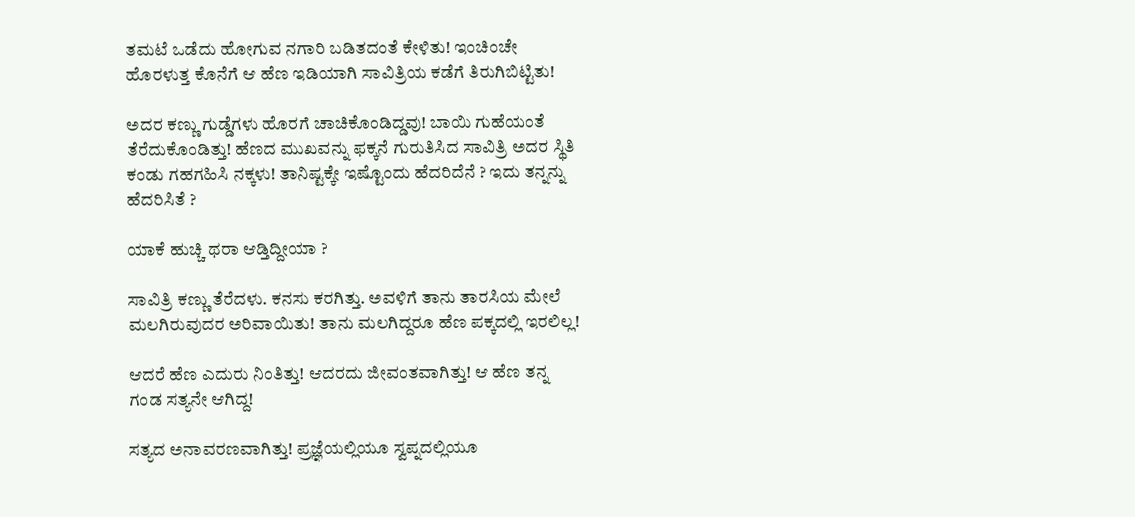ತಮಟೆ ಒಡೆದು ಹೋಗುವ ನಗಾರಿ ಬಡಿತದಂತೆ ಕೇಳಿತು! ಇಂಚಿಂಚೇ ಹೊರಳುತ್ತ ಕೊನೆಗೆ ಆ ಹೆಣ ಇಡಿಯಾಗಿ ಸಾವಿತ್ರಿಯ ಕಡೆಗೆ ತಿರುಗಿಬಿಟ್ಟಿತು!

ಅದರ ಕಣ್ಣು ಗುಡ್ಡೆಗಳು ಹೊರಗೆ ಚಾಚಿಕೊಂಡಿದ್ಡವು! ಬಾಯಿ ಗುಹೆಯಂತೆ ತೆರೆದುಕೊಂಡಿತ್ತು! ಹೆಣದ ಮುಖವನ್ನು ಫಕ್ಕನೆ ಗುರುತಿಸಿದ ಸಾವಿತ್ರಿ ಅದರ ಸ್ಥಿತಿ ಕಂಡು ಗಹಗಹಿಸಿ ನಕ್ಕಳು! ತಾನಿಷ್ಟಕ್ಕೇ ಇಷ್ಟೊಂದು ಹೆದರಿದೆನೆ ? ಇದು ತನ್ನನ್ನು ಹೆದರಿಸಿತೆ ?

ಯಾಕೆ ಹುಚ್ಚಿ ಥರಾ ಆಡ್ತಿದ್ದೀಯಾ ?

ಸಾವಿತ್ರಿ ಕಣ್ಣು ತೆರೆದಳು. ಕನಸು ಕರಗಿತ್ತು. ಅವಳಿಗೆ ತಾನು ತಾರಸಿಯ ಮೇಲೆ ಮಲಗಿರುವುದರ ಅರಿವಾಯಿತು! ತಾನು ಮಲಗಿದ್ದರೂ ಹೆಣ ಪಕ್ಕದಲ್ಲಿ ಇರಲಿಲ್ಲ!

ಆದರೆ ಹೆಣ ಎದುರು ನಿಂತಿತ್ತು! ಆದರದು ಜೀವಂತವಾಗಿತ್ತು! ಆ ಹೆಣ ತನ್ನ ಗಂಡ ಸತ್ಯನೇ ಆಗಿದ್ದ!

ಸತ್ಯದ ಅನಾವರಣವಾಗಿತ್ತು! ಪ್ರಜ್ಞೆಯಲ್ಲಿಯೂ ಸ್ವಪ್ನದಲ್ಲಿಯೂ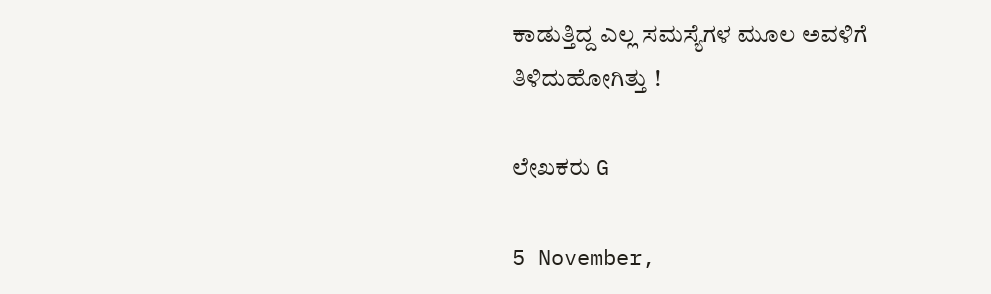ಕಾಡುತ್ತಿದ್ದ ಎಲ್ಲ ಸಮಸ್ಯೆಗಳ ಮೂಲ ಅವಳಿಗೆ ತಿಳಿದುಹೋಗಿತ್ತು !

ಲೇಖಕರು G

5 November,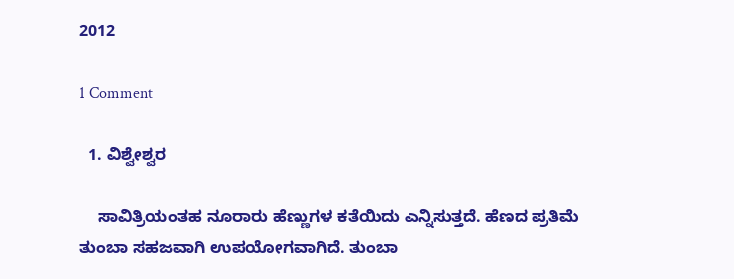2012

1 Comment

  1. ವಿಶ್ವೇಶ್ವರ

    ಸಾವಿತ್ರಿಯಂತಹ ನೂರಾರು ಹೆಣ್ಣುಗಳ ಕತೆಯಿದು ಎನ್ನಿಸುತ್ತದೆ. ಹೆಣದ ಪ್ರತಿಮೆ ತುಂಬಾ ಸಹಜವಾಗಿ ಉಪಯೋಗವಾಗಿದೆ. ತುಂಬಾ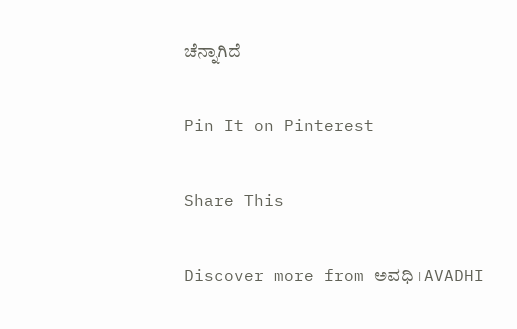ಚೆನ್ನಾಗಿದೆ

Pin It on Pinterest

Share This

Discover more from ಅವಧಿ । AVADHI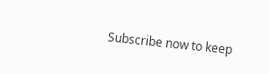Subscribe now to keep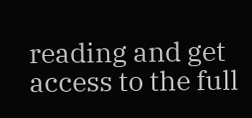reading and get access to the full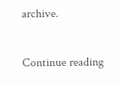archive.

Continue reading